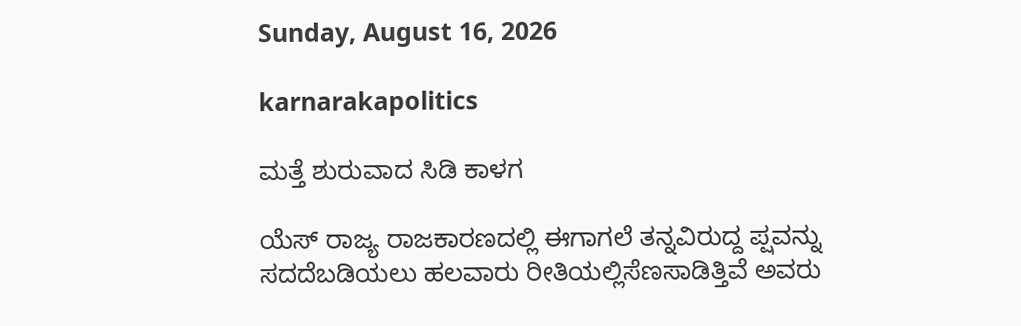Sunday, August 16, 2026

karnarakapolitics

ಮತ್ತೆ ಶುರುವಾದ ಸಿಡಿ ಕಾಳಗ

ಯೆಸ್ ರಾಜ್ಯ ರಾಜಕಾರಣದಲ್ಲಿ ಈಗಾಗಲೆ ತನ್ನವಿರುದ್ದ ಪ್ಷವನ್ನು ಸದದೆಬಡಿಯಲು ಹಲವಾರು ರೀತಿಯಲ್ಲಿಸೆಣಸಾಡಿತ್ತಿವೆ ಅವರು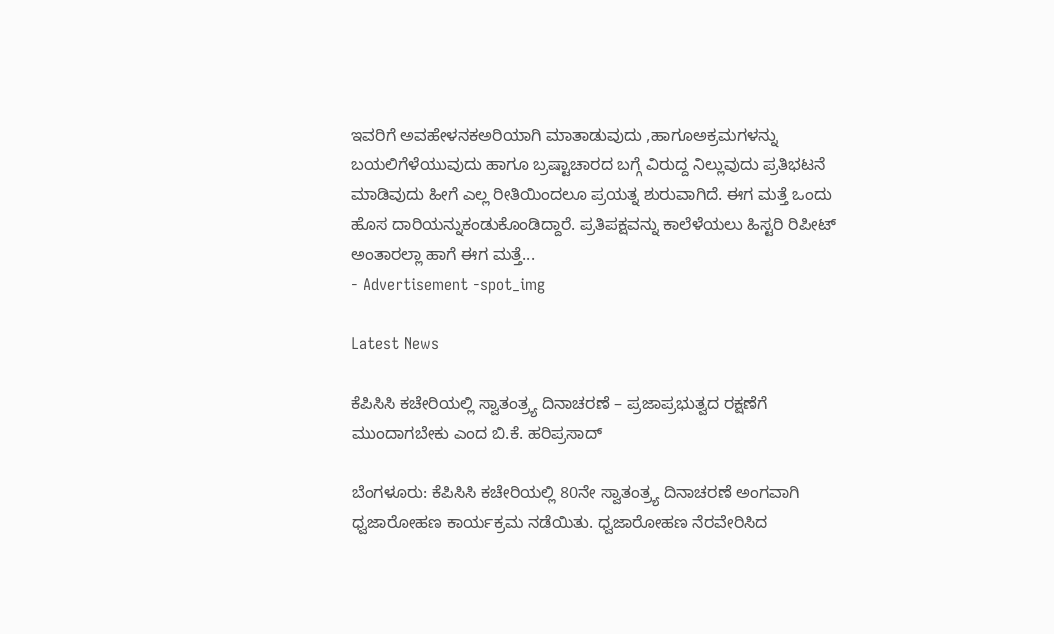ಇವರಿಗೆ ಅವಹೇಳನಕಅರಿಯಾಗಿ ಮಾತಾಡುವುದು ,ಹಾಗೂಅಕ್ರಮಗಳನ್ನು ಬಯಲಿಗೆಳೆಯುವುದು ಹಾಗೂ ಬ್ರಷ್ಟಾಚಾರದ ಬಗ್ಗೆ ವಿರುದ್ದ ನಿಲ್ಲುವುದು ಪ್ರತಿಭಟನೆ ಮಾಡಿವುದು ಹೀಗೆ ಎಲ್ಲ ರೀತಿಯಿಂದಲೂ ಪ್ರಯತ್ನ ಶುರುವಾಗಿದೆ. ಈಗ ಮತ್ತೆ ಒಂದು ಹೊಸ ದಾರಿಯನ್ನುಕಂಡುಕೊಂಡಿದ್ದಾರೆ. ಪ್ರತಿಪಕ್ಷವನ್ನು ಕಾಲೆಳೆಯಲು ಹಿಸ್ಟರಿ ರಿಪೀಟ್ ಅಂತಾರಲ್ಲಾ ಹಾಗೆ ಈಗ ಮತ್ತೆ...
- Advertisement -spot_img

Latest News

ಕೆಪಿಸಿಸಿ ಕಚೇರಿಯಲ್ಲಿ ಸ್ವಾತಂತ್ರ್ಯ ದಿನಾಚರಣೆ – ಪ್ರಜಾಪ್ರಭುತ್ವದ ರಕ್ಷಣೆಗೆ ಮುಂದಾಗಬೇಕು ಎಂದ ಬಿ.ಕೆ. ಹರಿಪ್ರಸಾದ್

ಬೆಂಗಳೂರು: ಕೆಪಿಸಿಸಿ ಕಚೇರಿಯಲ್ಲಿ 80ನೇ ಸ್ವಾತಂತ್ರ್ಯ ದಿನಾಚರಣೆ ಅಂಗವಾಗಿ ಧ್ವಜಾರೋಹಣ ಕಾರ್ಯಕ್ರಮ ನಡೆಯಿತು. ಧ್ವಜಾರೋಹಣ ನೆರವೇರಿಸಿದ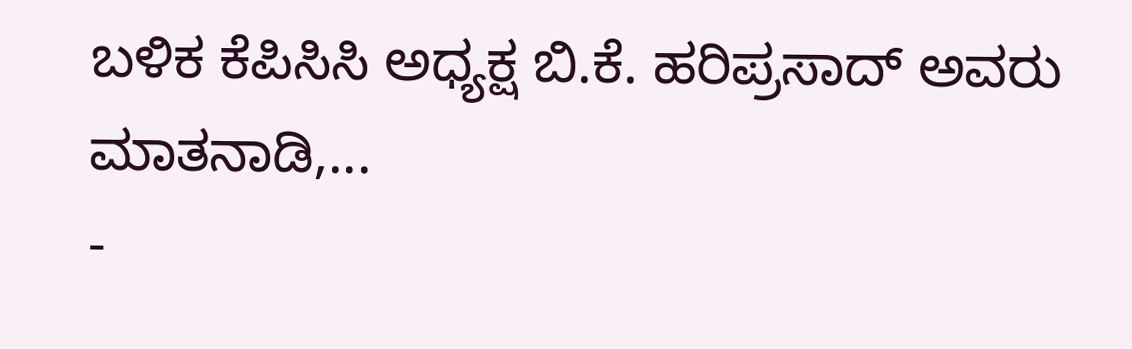ಬಳಿಕ ಕೆಪಿಸಿಸಿ ಅಧ್ಯಕ್ಷ ಬಿ.ಕೆ. ಹರಿಪ್ರಸಾದ್ ಅವರು ಮಾತನಾಡಿ,...
-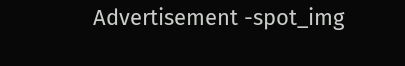Advertisement -spot_img